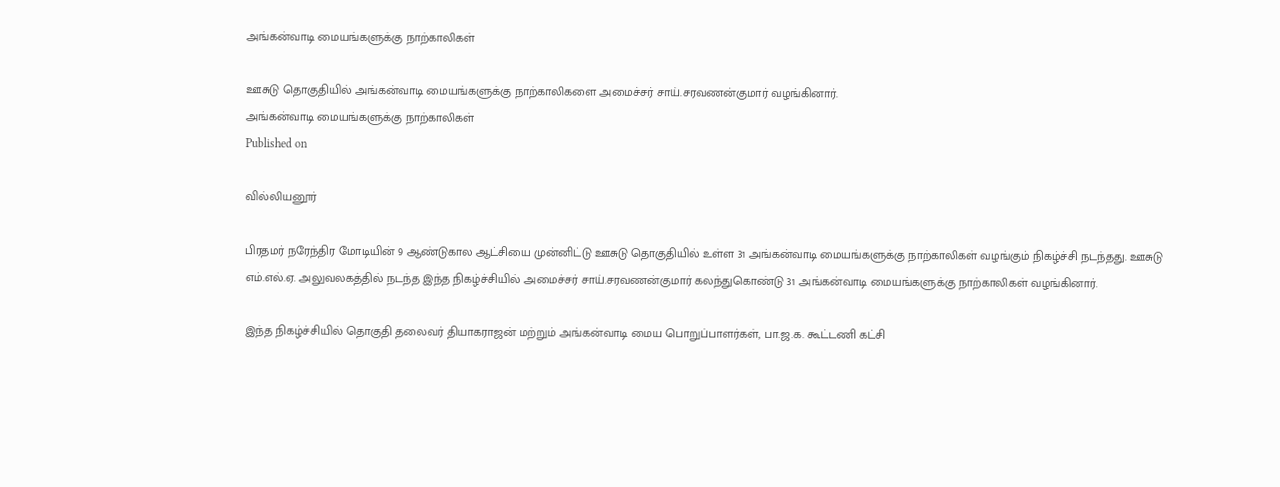அங்கன்வாடி மையங்களுக்கு நாற்காலிகள்

ஊசுடு தொகுதியில் அங்கன்வாடி மையங்களுக்கு நாற்காலிகளை அமைச்சர் சாய்.சரவணன்குமார் வழங்கினார்.
அங்கன்வாடி மையங்களுக்கு நாற்காலிகள்
Published on

வில்லியனூர்

பிரதமர் நரேந்திர மோடியின் 9 ஆண்டுகால ஆட்சியை முன்னிட்டு ஊசுடு தொகுதியில் உள்ள 31 அங்கன்வாடி மையங்களுக்கு நாற்காலிகள் வழங்கும் நிகழ்ச்சி நடந்தது. ஊசுடு எம்.எல்.ஏ. அலுவலகத்தில் நடந்த இந்த நிகழ்ச்சியில் அமைச்சர் சாய்.சரவணன்குமார் கலந்துகொண்டு 31 அங்கன்வாடி மையங்களுக்கு நாற்காலிகள் வழங்கினார்.

இந்த நிகழ்ச்சியில் தொகுதி தலைவர் தியாகராஜன் மற்றும் அங்கன்வாடி மைய பொறுப்பாளர்கள், பா.ஜ.க. கூட்டணி கட்சி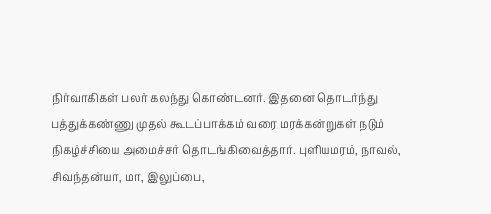நிர்வாகிகள் பலர் கலந்து கொண்டனர். இதனை தொடர்ந்து பத்துக்கண்ணு முதல் கூடப்பாக்கம் வரை மரக்கன்றுகள் நடும் நிகழ்ச்சியை அமைச்சர் தொடங்கிவைத்தார். புளியமரம், நாவல், சிவந்தன்யா, மா, இலுப்பை,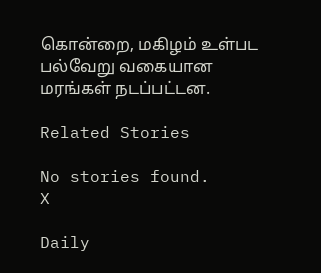கொன்றை, மகிழம் உள்பட பல்வேறு வகையான மரங்கள் நடப்பட்டன.

Related Stories

No stories found.
X

Daily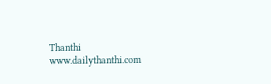Thanthi
www.dailythanthi.com